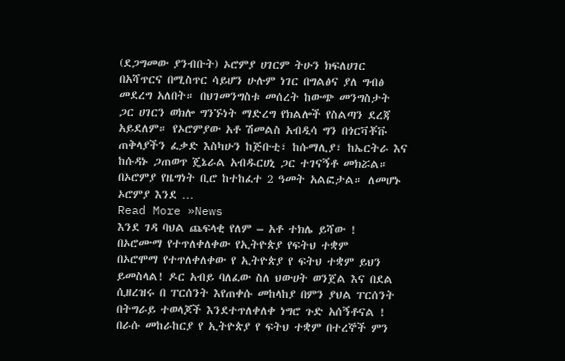(ደጋግመው ያንብቡት) ኦሮምያ ሀገርም ትሁን ክፍለሀገር በአሻጥርና በሚስጥር ሳይሆን ሁሉም ነገር በግልፅና ያለ ግብፅ መደረግ አለበት። በህገመንግስቱ መሰረት ከውጭ መንግስታት ጋር ሀገርን ወክሎ ግንኙነት ማድረግ የክልሎች የስልጣን ደረጃ አይደለም። የኦሮምያው አቶ ሽመልስ አብዲሳ ግን በጎርቫቾቩ ጠቅላያችን ፈቃድ እስካሁን ከጅቡቲ፣ ከሱማሊያ፣ ከኤርትራ እና ከሱዳኑ ጋጠወጥ ጄኔራል አብዱርሀኒ ጋር ተገናኝቶ መክሯል። በኦሮምያ የዜግነት ቢሮ ከተከፈተ 2 ዓመት አልፎታል። ለመሆኑ ኦሮምያ እንደ …
Read More »News
እንደ ገዳ ባህል ጨፍላቂ የለም – አቶ ተክሌ ይሻው !
በኦሮሙማ የተጥለቀለቀው የኢትዮጵያ የፍትህ ተቋም
በኦሮሞማ የተጥለቀለቀው የ ኢትዮጵያ የ ፍትህ ተቋም ይህን ይመስላል! ዶር አብይ ባለፈው ስለ ህውሀት ወንጀል እና በደል ሲዘረዝሩ በ ፐርሰንት እየጠቀሱ መከላከያ በምን ያህል ፐርሰንት በትግራይ ተወላጆች እንደተጥለቀለቀ ነግሮ ጉድ አሰኝቶናል ! በራሱ መከራከርያ የ ኢትዮጵያ የ ፍትህ ተቋም በተረኞች ምን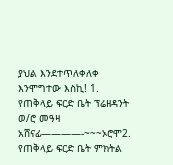ያህል እንደተጥለቀለቀ እንሞግተው እስኪ! 1. የጠቅላይ ፍርድ ቤት ፕሬዘዳንት ወ/ሮ መዓዛ አሸናፊ————-~~~ኦሮሞ2. የጠቅላይ ፍርድ ቤት ምክትል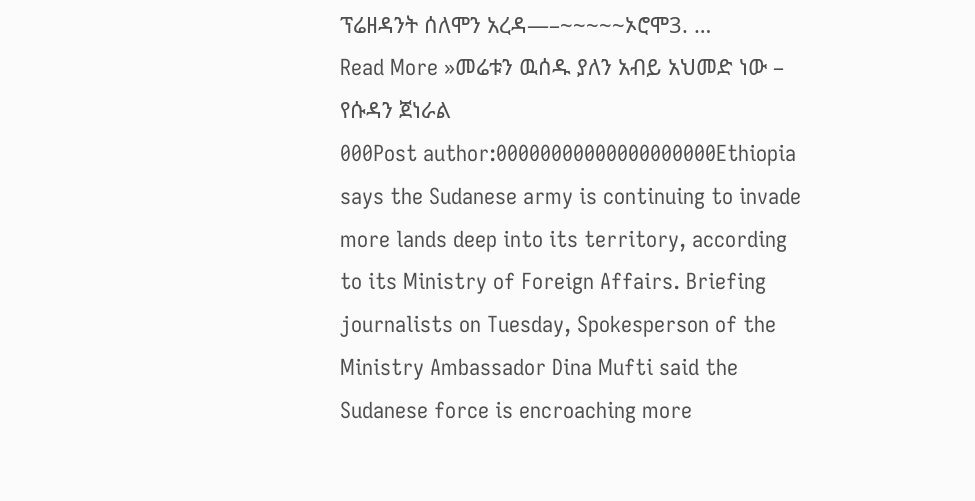ፕሬዘዳንት ሰለሞን አረዳ—–~~~~~ኦሮሞ3. …
Read More »መሬቱን ዉሰዱ ያለን አብይ አህመድ ነው – የሱዳን ጀነራል
000Post author:00000000000000000000Ethiopia says the Sudanese army is continuing to invade more lands deep into its territory, according to its Ministry of Foreign Affairs. Briefing journalists on Tuesday, Spokesperson of the Ministry Ambassador Dina Mufti said the Sudanese force is encroaching more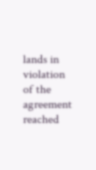lands in violation of the agreement reached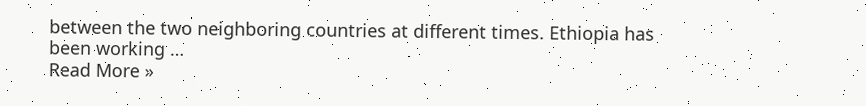between the two neighboring countries at different times. Ethiopia has been working …
Read More »